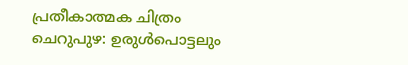പ്രതീകാത്മക ചിത്രം
ചെറുപുഴ: ഉരുൾപൊട്ടലും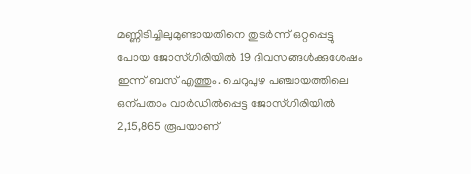മണ്ണിടിച്ചിലുമുണ്ടായതിനെ തുടർന്ന് ഒറ്റപ്പെട്ടു പോയ ജോസ്ഗിരിയിൽ 19 ദിവസങ്ങൾക്കുശേഷം ഇന്ന് ബസ് എത്തും. ചെറുപുഴ പഞ്ചായത്തിലെ ഒന്പതാം വാർഡിൽപ്പെട്ട ജോസ്ഗിരിയിൽ 2,15,865 രൂപയാണ്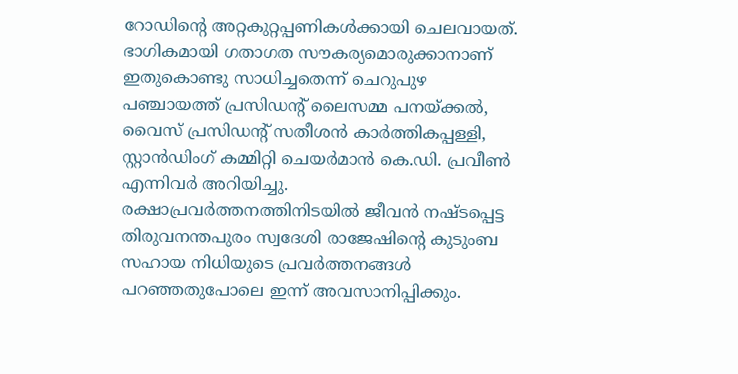റോഡിന്റെ അറ്റകുറ്റപ്പണികൾക്കായി ചെലവായത്. ഭാഗികമായി ഗതാഗത സൗകര്യമൊരുക്കാനാണ് ഇതുകൊണ്ടു സാധിച്ചതെന്ന് ചെറുപുഴ പഞ്ചായത്ത് പ്രസിഡന്റ് ലൈസമ്മ പനയ്ക്കൽ, വൈസ് പ്രസിഡന്റ് സതീശൻ കാർത്തികപ്പള്ളി, സ്റ്റാൻഡിംഗ് കമ്മിറ്റി ചെയർമാൻ കെ.ഡി. പ്രവീൺ എന്നിവർ അറിയിച്ചു.
രക്ഷാപ്രവർത്തനത്തിനിടയിൽ ജീവൻ നഷ്ടപ്പെട്ട തിരുവനന്തപുരം സ്വദേശി രാജേഷിന്റെ കുടുംബ സഹായ നിധിയുടെ പ്രവർത്തനങ്ങൾ പറഞ്ഞതുപോലെ ഇന്ന് അവസാനിപ്പിക്കും.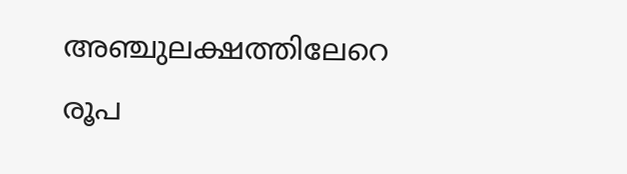അഞ്ചുലക്ഷത്തിലേറെ രൂപ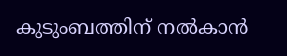കുടുംബത്തിന് നൽകാൻ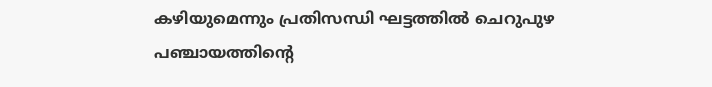കഴിയുമെന്നും പ്രതിസന്ധി ഘട്ടത്തിൽ ചെറുപുഴ പഞ്ചായത്തിന്റെ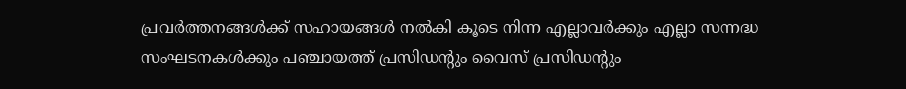പ്രവർത്തനങ്ങൾക്ക് സഹായങ്ങൾ നൽകി കൂടെ നിന്ന എല്ലാവർക്കും എല്ലാ സന്നദ്ധ സംഘടനകൾക്കും പഞ്ചായത്ത് പ്രസിഡന്റും വൈസ് പ്രസിഡന്റും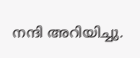നന്ദി അറിയിച്ചു.